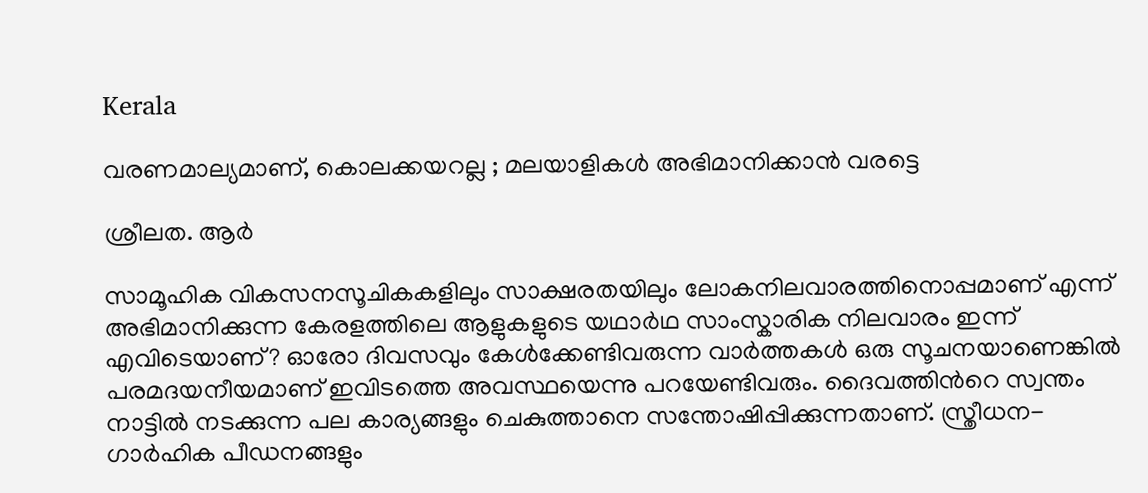Kerala

വരണമാല്യമാണ്, കൊലക്കയറല്ല ; മലയാളികള്‍ അഭിമാനിക്കാന്‍ വരട്ടെ

ശ്രീലത. ആർ

സാമൂഹിക വികസനസൂചികകളിലും സാക്ഷരതയിലും ലോകനിലവാരത്തിനൊപ്പമാണ് എന്ന് അഭിമാനിക്കുന്ന കേരളത്തിലെ ആളുകളുടെ യഥാർഥ സാംസ്കാരിക നിലവാരം ഇന്ന് എവിടെയാണ്? ഓരോ ദിവസവും കേൾക്കേണ്ടിവരുന്ന വാർത്തകൾ ഒരു സൂചനയാണെങ്കിൽ പരമദയനീയമാണ് ഇവിടത്തെ അവസ്ഥയെന്നു പറയേണ്ടിവരും. ദൈവത്തിന്‍റെ സ്വന്തം നാട്ടിൽ നടക്കുന്ന പല കാര്യങ്ങളും ചെകുത്താനെ സന്തോഷിപ്പിക്കുന്നതാണ്. സ്ത്രീധന-ഗാർഹിക പീഡനങ്ങളും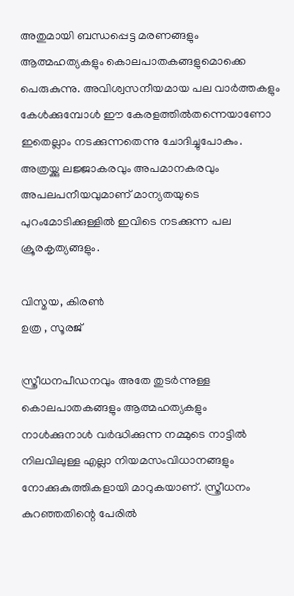അതുമായി ബന്ധപ്പെട്ട മരണങ്ങളും ആത്മഹത്യകളും കൊലപാതകങ്ങളുമൊക്കെ പെരുകുന്നു. അവിശ്വസനീയമായ പല വാർത്തകളും കേൾക്കുമ്പോൾ ഈ കേരളത്തിൽതന്നെയാണോ ഇതെല്ലാം നടക്കുന്നതെന്നു ചോദിച്ചുപോകും. അത്രയ്ക്കു ലജ്ജാകരവും അപമാനകരവും അപലപനീയവുമാണ് മാന്യതയുടെ പുറംമോടിക്കുള്ളിൽ ഇവിടെ നടക്കുന്ന പല ക്രൂരകൃത്യങ്ങളും.

വിസ്മയ, കിരൺ
ഉത്ര , സൂരജ്

സ്ത്രീധനപീഡനവും അതേ തുടർന്നുള്ള കൊലപാതകങ്ങളും ആത്മഹത്യകളും നാൾക്കുനാൾ വർദ്ധിക്കുന്ന നമ്മുടെ നാട്ടിൽ നിലവിലുള്ള എല്ലാ നിയമസംവിധാനങ്ങളും നോക്കുകുത്തികളായി മാറുകയാണ്. സ്ത്രീധനം കുറഞ്ഞതിന്റെ പേരിൽ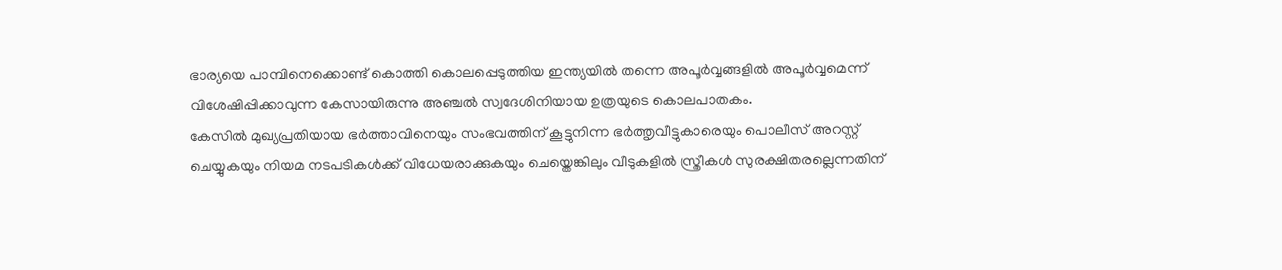ഭാര്യയെ പാമ്പിനെക്കൊണ്ട് കൊത്തി കൊലപ്പെടുത്തിയ ഇന്ത്യയിൽ തന്നെ അപൂർവ്വങ്ങളിൽ അപൂർവ്വമെന്ന് വിശേഷിപ്പിക്കാവുന്ന കേസായിരുന്നു അഞ്ചൽ സ്വദേശിനിയായ ഉത്രയുടെ കൊലപാതകം.
കേസിൽ മുഖ്യപ്രതിയായ ഭർത്താവിനെയും സംഭവത്തിന് കൂട്ടുനിന്ന ഭർത്തൃവീട്ടുകാരെയും പൊലീസ് അറസ്റ്റ് ചെയ്യുകയും നിയമ നടപടികൾക്ക് വിധേയരാക്കുകയും ചെയ്തെങ്കിലും വീടുകളിൽ സ്ത്രീകൾ സുരക്ഷിതരല്ലെന്നതിന്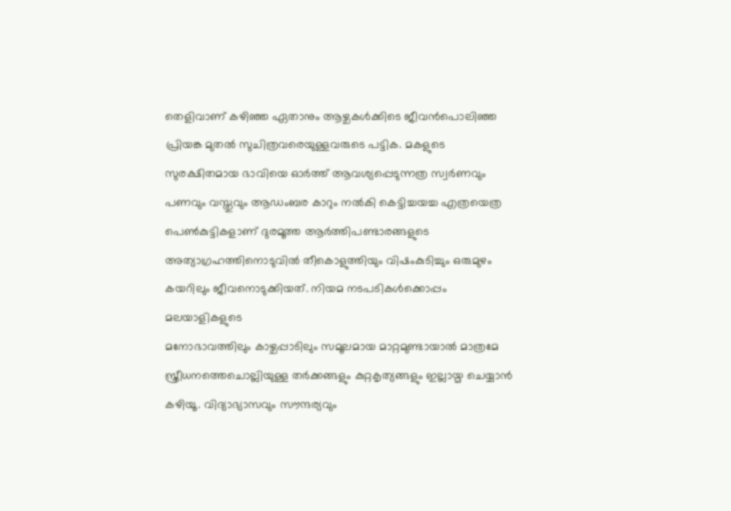തെളിവാണ് കഴിഞ്ഞ ഏതാനും ആഴ്ചകൾക്കിടെ ജീവൻപൊലിഞ്ഞ പ്രിയങ്ക മുതൽ സുചിത്രവരെയുള്ളവരുടെ പട്ടിക. മകളുടെ സുരക്ഷിതമായ ഭാവിയെ ഓ‌ർത്ത് ആവശ്യപ്പെടുന്നത്ര സ്വർണവും പണവും വസ്തുവും ആഡംബര കാറും നൽകി കെട്ടിച്ചയച്ച എത്രയെത്ര പെൺകുട്ടികളാണ് ദുരമൂത്ത ആർത്തിപണ്ടാരങ്ങളുടെ അത്യാഗ്രഹത്തിനൊടുവിൽ തീകൊളുത്തിയും വിഷംകുടിച്ചും ഒരുമുഴം കയറിലും ജീവനൊടുക്കിയത്. നിയമ നടപടികൾക്കൊപ്പം മലയാളികളുടെ
മനോഭാവത്തിലും കാഴ്ചപ്പാടിലും സമൂലമായ മാറ്റമുണ്ടായാൽ മാത്രമേ സ്ത്രീധനത്തെചൊല്ലിയുള്ള തർക്കങ്ങളും കുറ്റകൃത്യങ്ങളും ഇല്ലായ്മ ചെയ്യാൻ കഴിയൂ. വിദ്യാഭ്യാസവും സൗന്ദര്യവും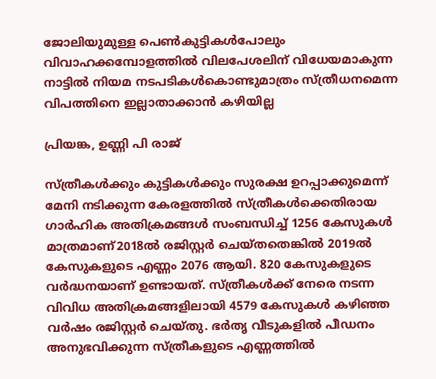ജോലിയുമുള്ള പെൺകുട്ടികൾപോലും വിവാഹക്കമ്പോളത്തിൽ വിലപേശലിന് വിധേയമാകുന്ന നാട്ടിൽ നിയമ നടപടികൾകൊണ്ടുമാത്രം സ്ത്രീധനമെന്ന വിപത്തിനെ ഇല്ലാതാക്കാൻ കഴിയില്ല

പ്രിയങ്ക, ഉണ്ണി പി രാജ്

സ്ത്രീകൾക്കും കുട്ടികൾക്കും സുരക്ഷ ഉറപ്പാക്കുമെന്ന് മേനി നടിക്കുന്ന കേരളത്തിൽ സ്ത്രീകൾക്കെതിരായ ഗാർഹിക അതിക്രമങ്ങൾ സംബന്ധിച്ച് 1256 കേസുകൾ മാത്രമാണ്2018ൽ രജിസ്റ്റർ ചെയ്തതെങ്കിൽ 2019ൽ കേസുകളുടെ എണ്ണം 2076 ആയി. 820 കേസുകളുടെ വർദ്ധനയാണ് ഉണ്ടായത്. സ്ത്രീകൾക്ക് നേരെ നടന്ന വിവിധ അതിക്രമങ്ങളിലായി 4579 കേസുകൾ കഴിഞ്ഞ വർഷം രജിസ്റ്റർ ചെയ്തു. ഭർതൃ വീടുകളിൽ പീഡനം അനുഭവിക്കുന്ന സ്ത്രീകളുടെ എണ്ണത്തിൽ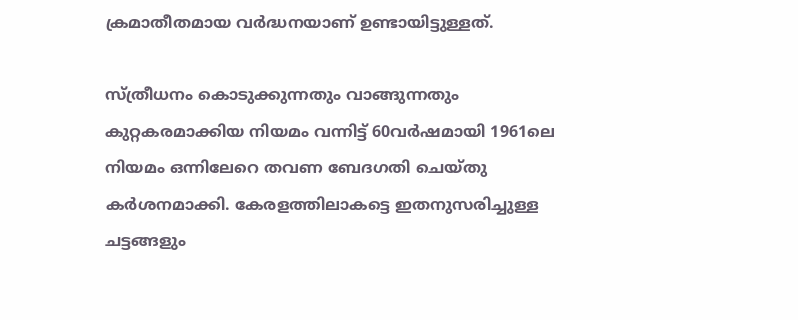ക്രമാതീതമായ വർദ്ധനയാണ് ഉണ്ടായിട്ടുള്ളത്.

സ്ത്രീധനം കൊടുക്കുന്നതും വാങ്ങുന്നതും കുറ്റകരമാക്കിയ നിയമം വന്നിട്ട് 60വർഷമായി 1961ലെ നിയമം ഒന്നിലേറെ തവണ ബേദഗതി ചെയ്തു കർശനമാക്കി. കേരളത്തിലാകട്ടെ ഇതനുസരിച്ചുള്ള ചട്ടങ്ങളും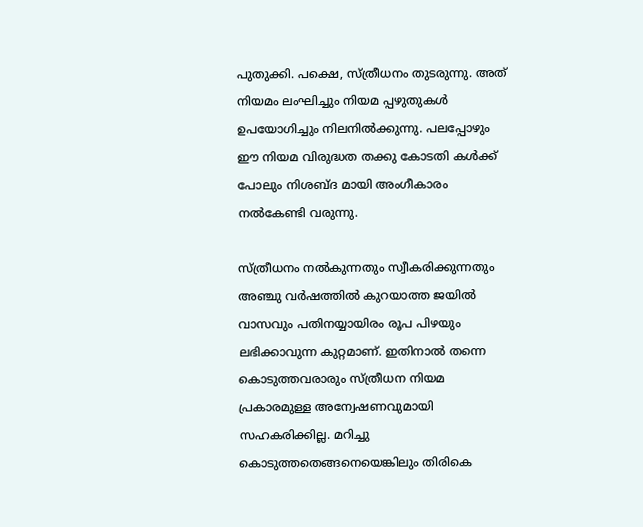പുതുക്കി. പക്ഷെ, സ്ത്രീധനം തുടരുന്നു. അത് നിയമം ലംഘിച്ചും നിയമ പ്പഴുതുകൾ ഉപയോഗിച്ചും നിലനിൽക്കുന്നു. പലപ്പോഴും ഈ നിയമ വിരുദ്ധത തക്കു കോടതി കൾക്ക് പോലും നിശബ്ദ മായി അംഗീകാരം നൽകേണ്ടി വരുന്നു.

സ്ത്രീധനം നൽകുന്നതും സ്വീകരിക്കുന്നതും അഞ്ചു വർഷത്തിൽ കുറയാത്ത ജയിൽ വാസവും പതിനയ്യായിരം രൂപ പിഴയും ലഭിക്കാവുന്ന കുറ്റമാണ്. ഇതിനാൽ തന്നെ കൊടുത്തവരാരും സ്ത്രീധന നിയമ പ്രകാരമുള്ള അന്വേഷണവുമായി സഹകരിക്കില്ല. മറിച്ചു കൊടുത്തതെങ്ങനെയെങ്കിലും തിരികെ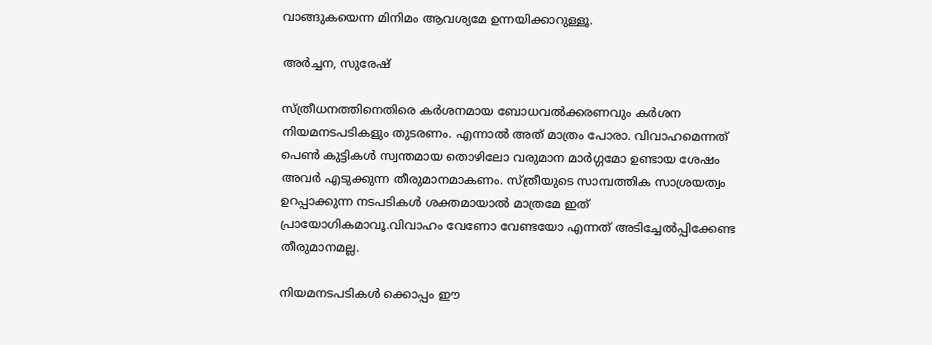വാങ്ങുകയെന്ന മിനിമം ആവശ്യമേ ഉന്നയിക്കാറുള്ളൂ.

അർച്ചന, സുരേഷ്

സ്ത്രീധനത്തിനെതിരെ കർശനമായ ബോധവൽക്കരണവും കർശന നിയമനടപടികളും തുടരണം. എന്നാൽ അത് മാത്രം പോരാ. വിവാഹമെന്നത് പെൺ കുട്ടികൾ സ്വന്തമായ തൊഴിലോ വരുമാന മാർഗ്ഗമോ ഉണ്ടായ ശേഷം അവർ എടുക്കുന്ന തീരുമാനമാകണം. സ്ത്രീയുടെ സാമ്പത്തിക സാശ്രയത്വം ഉറപ്പാക്കുന്ന നടപടികൾ ശക്തമായാൽ മാത്രമേ ഇത് പ്രായോഗികമാവൂ.വിവാഹം വേണോ വേണ്ടയോ എന്നത് അടിച്ചേൽപ്പിക്കേണ്ട തീരുമാനമല്ല.

നിയമനടപടികൾ ക്കൊപ്പം ഈ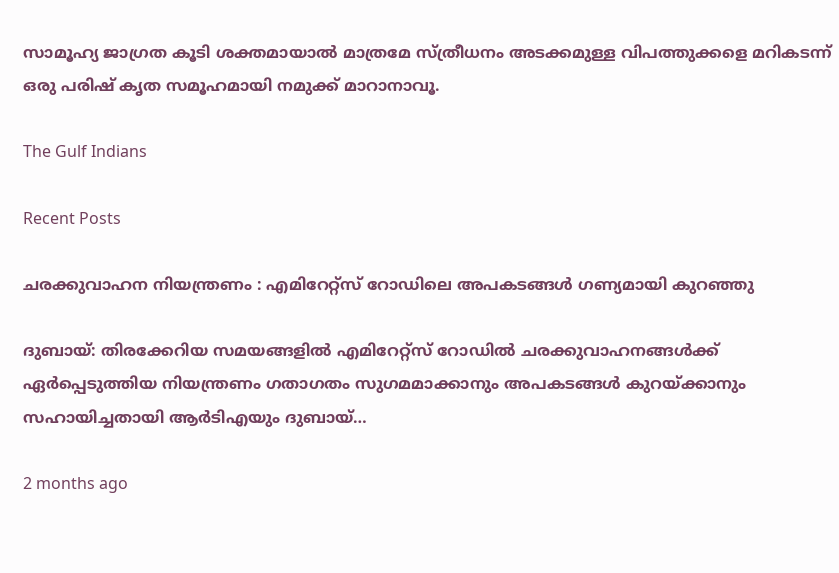സാമൂഹ്യ ജാഗ്രത കൂടി ശക്തമായാൽ മാത്രമേ സ്ത്രീധനം അടക്കമുള്ള വിപത്തുക്കളെ മറികടന്ന് ഒരു പരിഷ് കൃത സമൂഹമായി നമുക്ക് മാറാനാവൂ.

The Gulf Indians

Recent Posts

ചരക്കുവാഹന നിയന്ത്രണം : എമിറേറ്റ്സ് റോഡിലെ അപകടങ്ങൾ ഗണ്യമായി കുറഞ്ഞു

ദുബായ്: തിരക്കേറിയ സമയങ്ങളിൽ എമിറേറ്റ്സ് റോഡിൽ ചരക്കുവാഹനങ്ങൾക്ക് ഏർപ്പെടുത്തിയ നിയന്ത്രണം ഗതാഗതം സുഗമമാക്കാനും അപകടങ്ങൾ കുറയ്ക്കാനും സഹായിച്ചതായി ആർടിഎയും ദുബായ്…

2 months ago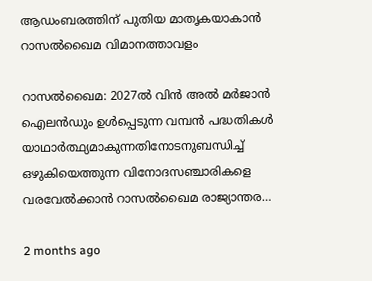ആഡംബരത്തിന് പുതിയ മാതൃകയാകാൻ റാസൽഖൈമ വിമാനത്താവളം

റാസൽഖൈമ: 2027ൽ വിൻ അൽ മർജാൻ ഐലൻഡും ഉൾപ്പെടുന്ന വമ്പൻ പദ്ധതികൾ യാഥാർത്ഥ്യമാകുന്നതിനോടനുബന്ധിച്ച് ഒഴുകിയെത്തുന്ന വിനോദസഞ്ചാരികളെ വരവേൽക്കാൻ റാസൽഖൈമ രാജ്യാന്തര…

2 months ago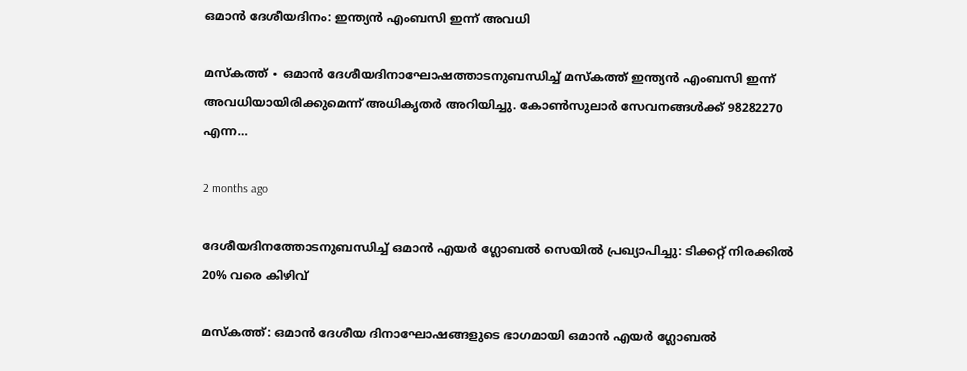ഒമാൻ ദേശീയദിനം: ഇന്ത്യൻ എംബസി ഇന്ന് അവധി

മസ്‌കത്ത് ∙ ഒമാൻ ദേശീയദിനാഘോഷത്താടനുബന്ധിച്ച് മസ്‌കത്ത് ഇന്ത്യൻ എംബസി ഇന്ന് അവധിയായിരിക്കുമെന്ന് അധികൃതർ അറിയിച്ചു. കോൺസുലാർ സേവനങ്ങൾക്ക് 98282270 എന്ന…

2 months ago

ദേശീയദിനത്തോടനുബന്ധിച്ച് ഒമാൻ എയർ ഗ്ലോബൽ സെയിൽ പ്രഖ്യാപിച്ചു: ടിക്കറ്റ് നിരക്കിൽ 20% വരെ കിഴിവ്

മസ്‌കത്ത്: ഒമാൻ ദേശീയ ദിനാഘോഷങ്ങളുടെ ഭാഗമായി ഒമാൻ എയർ ഗ്ലോബൽ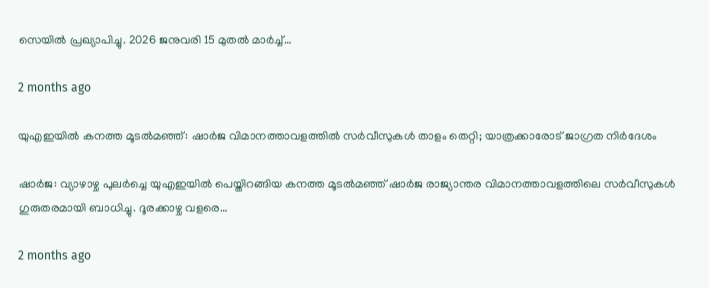സെയിൽ പ്രഖ്യാപിച്ചു. 2026 ജനുവരി 15 മുതൽ മാർച്ച്…

2 months ago

യുഎഇയിൽ കനത്ത മൂടൽമഞ്ഞ്: ഷാർജ വിമാനത്താവളത്തിൽ സർവീസുകൾ താളം തെറ്റി; യാത്രക്കാരോട് ജാഗ്രത നിർദേശം

ഷാർജ: വ്യാഴാഴ്ച പുലർച്ചെ യുഎഇയിൽ പെയ്തിറങ്ങിയ കനത്ത മൂടൽമഞ്ഞ് ഷാർജ രാജ്യാന്തര വിമാനത്താവളത്തിലെ സർവീസുകൾ ഗുരുതരമായി ബാധിച്ചു. ദൂരക്കാഴ്ച വളരെ…

2 months ago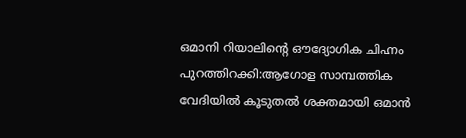ഒമാനി റിയാലിന്റെ ഔദ്യോഗിക ചിഹ്നം പുറത്തിറക്കി:ആഗോള സാമ്പത്തിക വേദിയിൽ കൂടുതൽ ശക്തമായി ഒമാൻ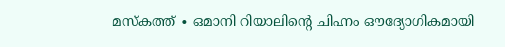മസ്‌കത്ത് ∙ ഒമാനി റിയാലിന്റെ ചിഹ്നം ഔദ്യോഗികമായി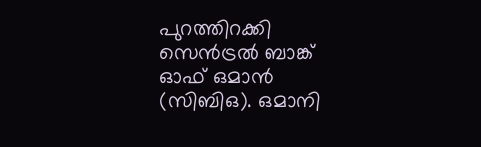പുറത്തിറക്കി സെൻട്രൽ ബാങ്ക് ഓഫ് ഒമാൻ (സിബിഒ). ഒമാനി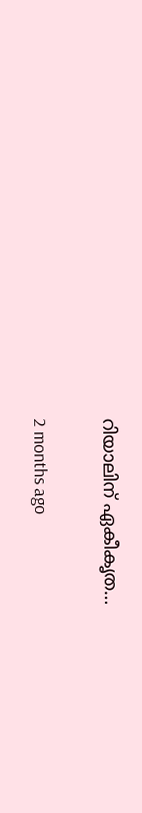റിയാലിന് ഏകീകൃത…

2 months ago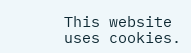This website uses cookies.